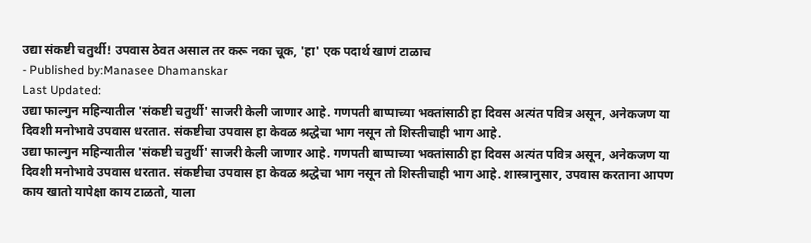उद्या संकष्टी चतुर्थी! उपवास ठेवत असाल तर करू नका चूक, 'हा' एक पदार्थ खाणं टाळाच
- Published by:Manasee Dhamanskar
Last Updated:
उद्या फाल्गुन महिन्यातील 'संकष्टी चतुर्थी' साजरी केली जाणार आहे. गणपती बाप्पाच्या भक्तांसाठी हा दिवस अत्यंत पवित्र असून, अनेकजण या दिवशी मनोभावे उपवास धरतात. संकष्टीचा उपवास हा केवळ श्रद्धेचा भाग नसून तो शिस्तीचाही भाग आहे.
उद्या फाल्गुन महिन्यातील 'संकष्टी चतुर्थी' साजरी केली जाणार आहे. गणपती बाप्पाच्या भक्तांसाठी हा दिवस अत्यंत पवित्र असून, अनेकजण या दिवशी मनोभावे उपवास धरतात. संकष्टीचा उपवास हा केवळ श्रद्धेचा भाग नसून तो शिस्तीचाही भाग आहे. शास्त्रानुसार, उपवास करताना आपण काय खातो यापेक्षा काय टाळतो, याला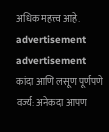अधिक महत्त्व आहे.
advertisement
advertisement
कांदा आणि लसूण पूर्णपणे वर्ज्य: अनेकदा आपण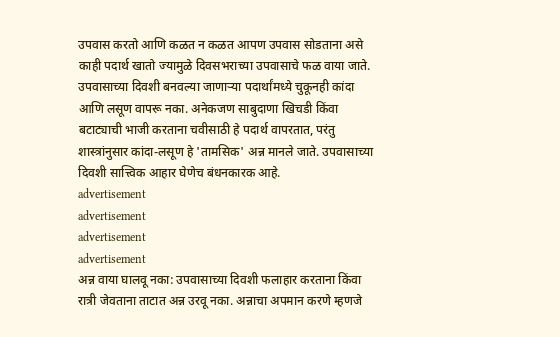उपवास करतो आणि कळत न कळत आपण उपवास सोडताना असे काही पदार्थ खातो ज्यामुळे दिवसभराच्या उपवासाचे फळ वाया जाते. उपवासाच्या दिवशी बनवल्या जाणाऱ्या पदार्थांमध्ये चुकूनही कांदा आणि लसूण वापरू नका. अनेकजण साबुदाणा खिचडी किंवा बटाट्याची भाजी करताना चवीसाठी हे पदार्थ वापरतात, परंतु शास्त्रांनुसार कांदा-लसूण हे 'तामसिक' अन्न मानले जाते. उपवासाच्या दिवशी सात्त्विक आहार घेणेच बंधनकारक आहे.
advertisement
advertisement
advertisement
advertisement
अन्न वाया घालवू नका: उपवासाच्या दिवशी फलाहार करताना किंवा रात्री जेवताना ताटात अन्न उरवू नका. अन्नाचा अपमान करणे म्हणजे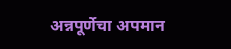अन्नपूर्णेचा अपमान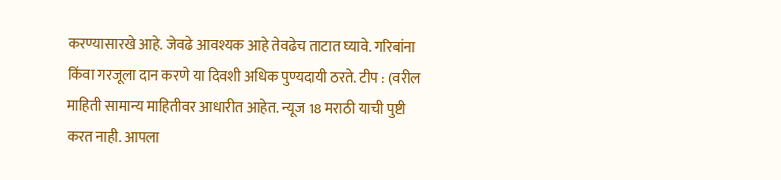करण्यासारखे आहे. जेवढे आवश्यक आहे तेवढेच ताटात घ्यावे. गरिबांना किंवा गरजूला दान करणे या दिवशी अधिक पुण्यदायी ठरते. टीप : (वरील माहिती सामान्य माहितीवर आधारीत आहेत. न्यूज 18 मराठी याची पुष्टी करत नाही. आपला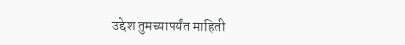उद्देश तुमच्यापर्यंत माहिती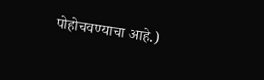पोहोचवण्याचा आहे.)